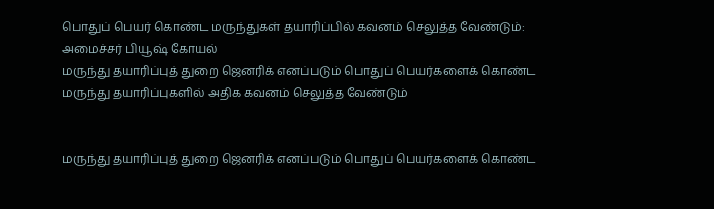பொதுப் பெயர் கொண்ட மருந்துகள் தயாரிப்பில் கவனம் செலுத்த வேண்டும்: அமைச்சர் பியூஷ் கோயல்
மருந்து தயாரிப்புத் துறை ஜெனரிக் எனப்படும் பொதுப் பெயர்களைக் கொண்ட மருந்து தயாரிப்புகளில் அதிக கவனம் செலுத்த வேண்டும்


மருந்து தயாரிப்புத் துறை ஜெனரிக் எனப்படும் பொதுப் பெயர்களைக் கொண்ட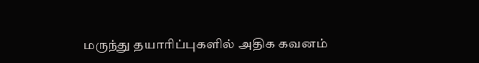மருந்து தயாரிப்புகளில் அதிக கவனம்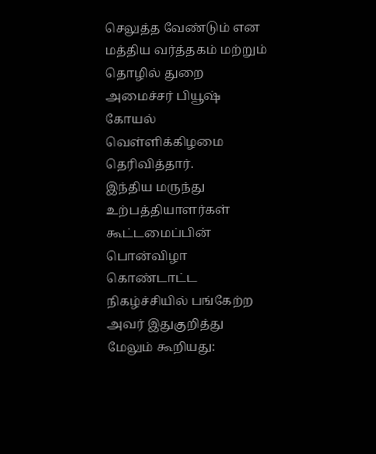செலுத்த வேண்டும் என மத்திய வர்த்தகம் மற்றும் தொழில் துறை அமைச்சர் பியூஷ் கோயல் வெள்ளிக்கிழமை தெரிவித்தார்.
இந்திய மருந்து உற்பத்தியாளர்கள் கூட்டமைப்பின் பொன்விழா கொண்டாட்ட நிகழ்ச்சியில் பங்கேற்ற அவர் இதுகுறித்து மேலும் கூறியது: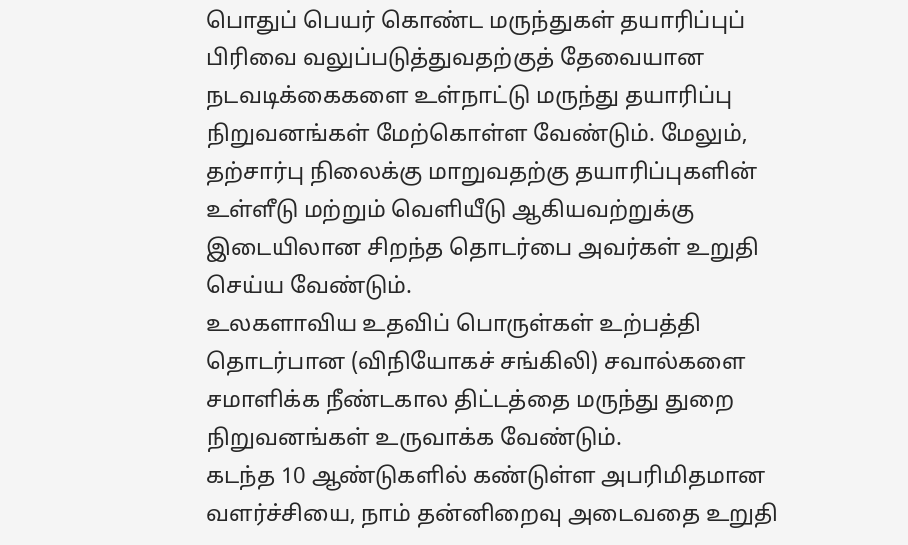பொதுப் பெயர் கொண்ட மருந்துகள் தயாரிப்புப் பிரிவை வலுப்படுத்துவதற்குத் தேவையான நடவடிக்கைகளை உள்நாட்டு மருந்து தயாரிப்பு நிறுவனங்கள் மேற்கொள்ள வேண்டும். மேலும், தற்சார்பு நிலைக்கு மாறுவதற்கு தயாரிப்புகளின் உள்ளீடு மற்றும் வெளியீடு ஆகியவற்றுக்கு இடையிலான சிறந்த தொடர்பை அவர்கள் உறுதி செய்ய வேண்டும்.
உலகளாவிய உதவிப் பொருள்கள் உற்பத்தி தொடர்பான (விநியோகச் சங்கிலி) சவால்களை சமாளிக்க நீண்டகால திட்டத்தை மருந்து துறை நிறுவனங்கள் உருவாக்க வேண்டும்.
கடந்த 10 ஆண்டுகளில் கண்டுள்ள அபரிமிதமான வளர்ச்சியை, நாம் தன்னிறைவு அடைவதை உறுதி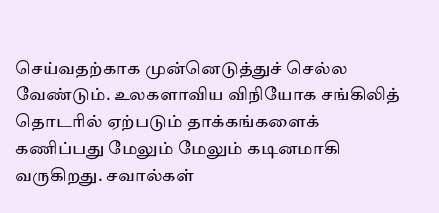செய்வதற்காக முன்னெடுத்துச் செல்ல வேண்டும். உலகளாவிய விநியோக சங்கிலித் தொடரில் ஏற்படும் தாக்கங்களைக் கணிப்பது மேலும் மேலும் கடினமாகி வருகிறது. சவால்கள்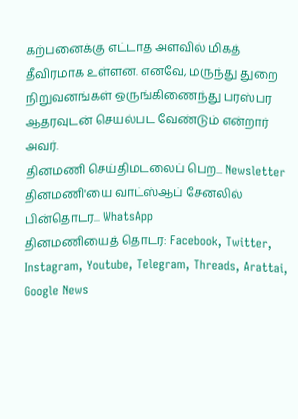கற்பனைக்கு எட்டாத அளவில் மிகத் தீவிரமாக உள்ளன. எனவே, மருந்து துறை நிறுவனங்கள் ஒருங்கிணைந்து பரஸ்பர ஆதரவுடன் செயல்பட வேண்டும் என்றார் அவர்.
தினமணி செய்திமடலைப் பெற... Newsletter
தினமணி'யை வாட்ஸ்ஆப் சேனலில் பின்தொடர... WhatsApp
தினமணியைத் தொடர: Facebook, Twitter, Instagram, Youtube, Telegram, Threads, Arattai, Google News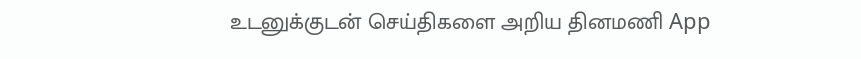உடனுக்குடன் செய்திகளை அறிய தினமணி App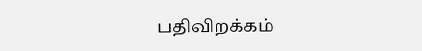பதிவிறக்கம்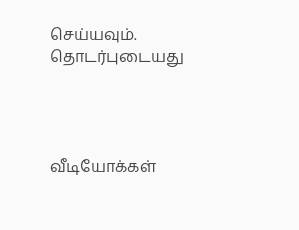செய்யவும்.
தொடர்புடையது




வீடியோக்கள்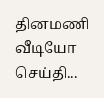தினமணி வீடியோ செய்தி...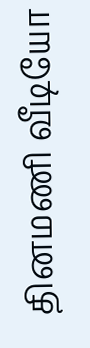தினமணி வீடியோ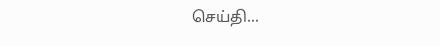செய்தி...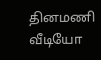தினமணி வீடியோ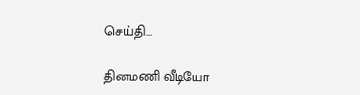செய்தி...

தினமணி வீடியோ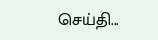செய்தி...